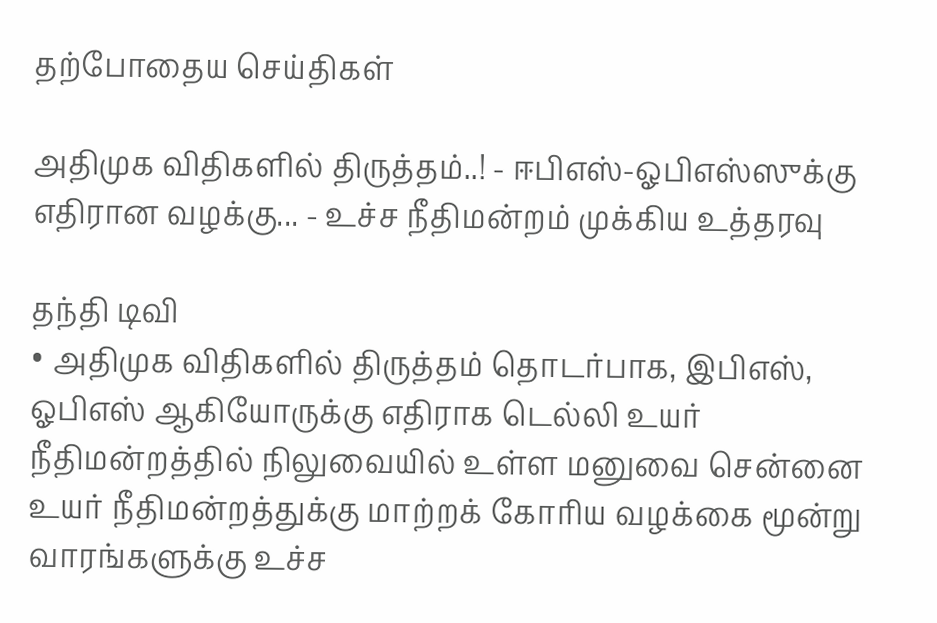தற்போதைய செய்திகள்

அதிமுக விதிகளில் திருத்தம்..! - ஈபிஎஸ்-ஓபிஎஸ்ஸுக்கு எதிரான வழக்கு... - உச்ச நீதிமன்றம் முக்கிய உத்தரவு

தந்தி டிவி
• அதிமுக விதிகளில் திருத்தம் தொடர்பாக, இபிஎஸ், ஓபிஎஸ் ஆகியோருக்கு எதிராக டெல்லி உயர் நீதிமன்றத்தில் நிலுவையில் உள்ள மனுவை சென்னை உயர் நீதிமன்றத்துக்கு மாற்றக் கோரிய வழக்கை மூன்று வாரங்களுக்கு உச்ச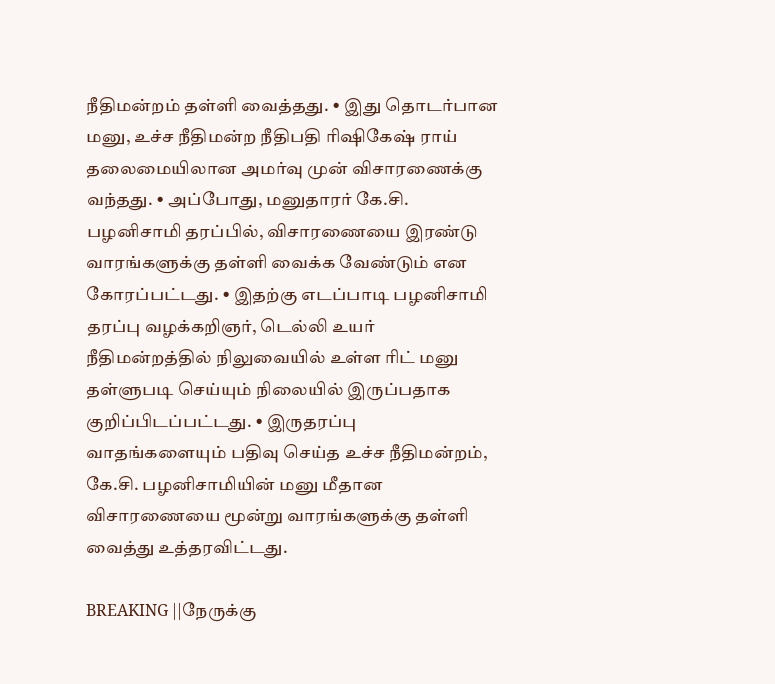நீதிமன்றம் தள்ளி வைத்தது. • இது தொடர்பான மனு, உச்ச நீதிமன்ற நீதிபதி ரிஷிகேஷ் ராய் தலைமையிலான அமர்வு முன் விசாரணைக்கு வந்தது. • அப்போது, மனுதாரர் கே.சி. பழனிசாமி தரப்பில், விசாரணையை இரண்டு வாரங்களுக்கு தள்ளி வைக்க வேண்டும் என கோரப்பட்டது. • இதற்கு எடப்பாடி பழனிசாமி தரப்பு வழக்கறிஞர், டெல்லி உயர் நீதிமன்றத்தில் நிலுவையில் உள்ள ரிட் மனு தள்ளுபடி செய்யும் நிலையில் இருப்பதாக குறிப்பிடப்பட்டது. • இருதரப்பு வாதங்களையும் பதிவு செய்த உச்ச நீதிமன்றம், கே.சி. பழனிசாமியின் மனு மீதான விசாரணையை மூன்று வாரங்களுக்கு தள்ளி வைத்து உத்தரவிட்டது.

BREAKING ||நேருக்கு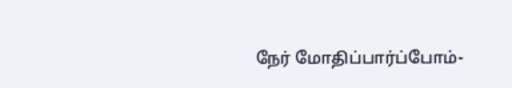நேர் மோதிப்பார்ப்போம்-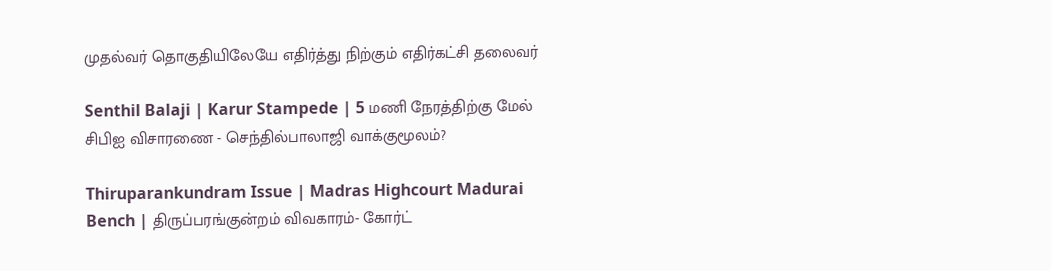முதல்வர் தொகுதியிலேயே எதிர்த்து நிற்கும் எதிர்கட்சி தலைவர்

Senthil Balaji | Karur Stampede | 5 மணி நேரத்திற்கு மேல் சிபிஐ விசாரணை - செந்தில்பாலாஜி வாக்குமூலம்?

Thiruparankundram Issue | Madras Highcourt Madurai Bench | திருப்பரங்குன்றம் விவகாரம்- கோர்ட்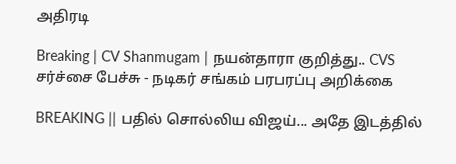அதிரடி

Breaking | CV Shanmugam | நயன்தாரா குறித்து.. CVS சர்ச்சை பேச்சு - நடிகர் சங்கம் பரபரப்பு அறிக்கை

BREAKING || பதில் சொல்லிய விஜய்... அதே இடத்தில்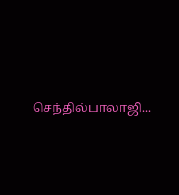செந்தில்பாலாஜி...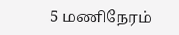5 மணிநேரம்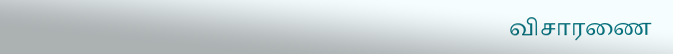விசாரணை